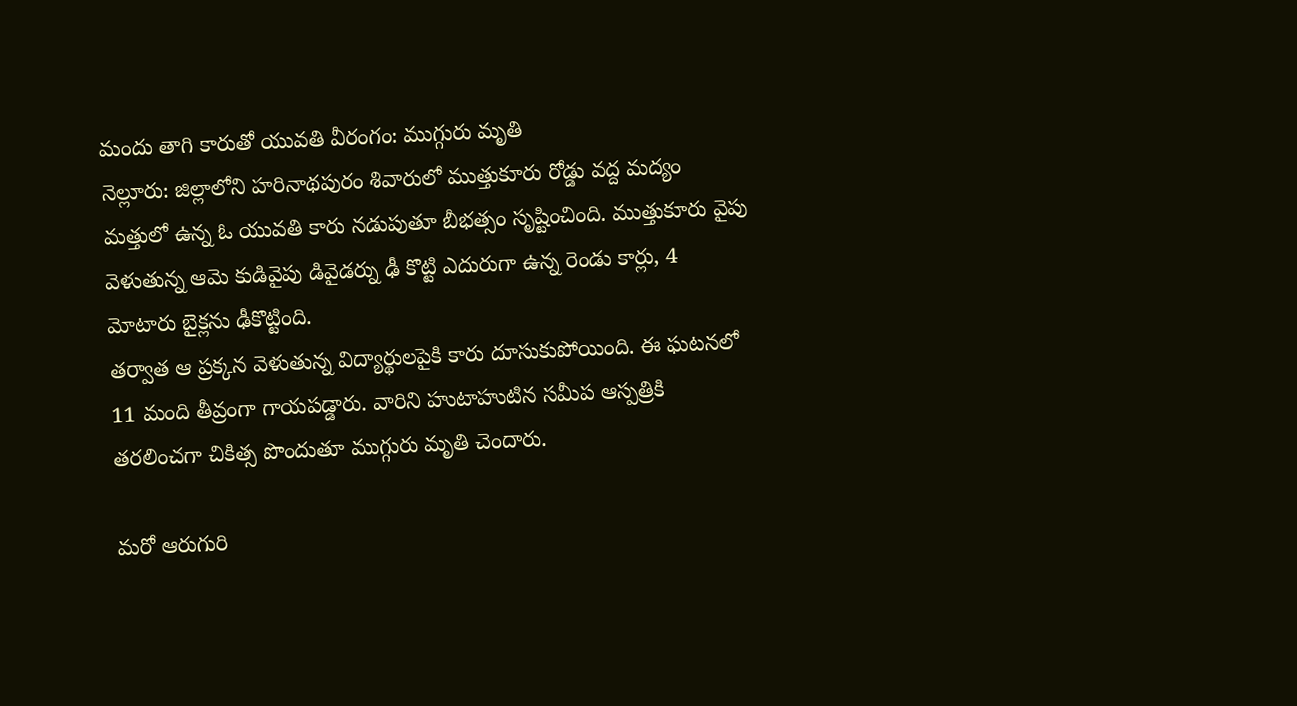మందు తాగి కారుతో యువతి వీరంగం: ముగ్గురు మృతి
నెల్లూరు: జిల్లాలోని హరినాథపురం శివారులో ముత్తుకూరు రోడ్డు వద్ద మద్యం మత్తులో ఉన్న ఓ యువతి కారు నడుపుతూ బీభత్సం సృష్టించింది. ముత్తుకూరు వైపు వెళుతున్న ఆమె కుడివైపు డివైడర్ను ఢీ కొట్టి ఎదురుగా ఉన్న రెండు కార్లు, 4 మోటారు బైక్లను ఢీకొట్టింది.
తర్వాత ఆ ప్రక్కన వెళుతున్న విద్యార్థులపైకి కారు దూసుకుపోయింది. ఈ ఘటనలో 11 మంది తీవ్రంగా గాయపడ్డారు. వారిని హుటాహుటిన సమీప ఆస్పత్రికి తరలించగా చికిత్స పొందుతూ ముగ్గురు మృతి చెందారు.

మరో ఆరుగురి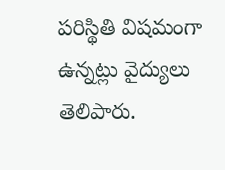పరిస్థితి విషమంగా ఉన్నట్లు వైద్యులు తెలిపారు.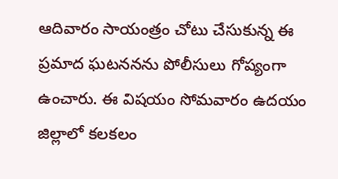ఆదివారం సాయంత్రం చోటు చేసుకున్న ఈ ప్రమాద ఘటననను పోలీసులు గోప్యంగా ఉంచారు. ఈ విషయం సోమవారం ఉదయం జిల్లాలో కలకలం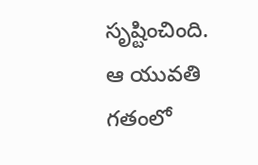సృష్టించింది.
ఆ యువతి గతంలో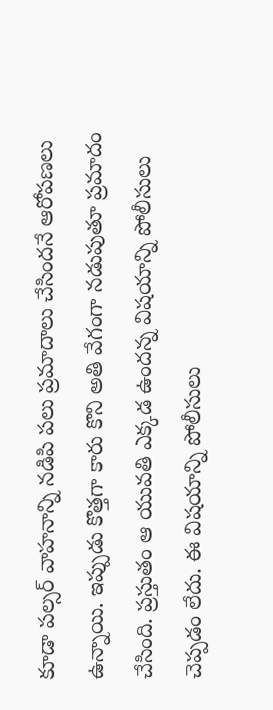కూడా పల్సర్ వాహనాన్ని నడిపి పలు ప్రమాదాలు చేసిందనే ఆరోపణలు ఉన్నాయి. ఇప్పుడు కొత్తగా కారు కొని అతి వేగంగా నడుపుతూ ప్రమాదం చేసింది. ప్రస్తుతం ఆ యువతి ఎక్కడ ఉందన్న విషయాన్ని పోలీసులు చెప్పడం లేదు. ఈ విషయాన్ని పోలీసులు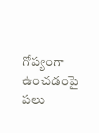గోప్యంగా ఉంచడంపై పలు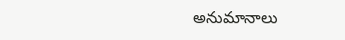అనుమానాలు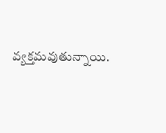వ్యక్తమవుతున్నాయి.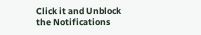Click it and Unblock the Notifications